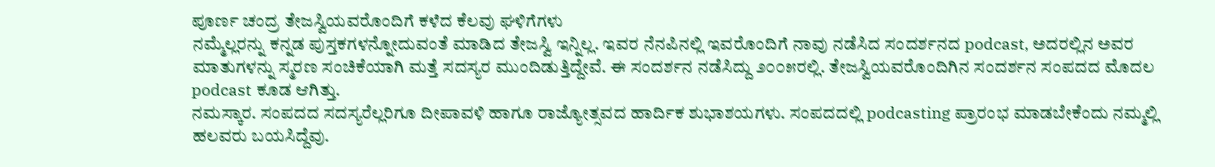ಪೂರ್ಣ ಚಂದ್ರ ತೇಜಸ್ವಿಯವರೊಂದಿಗೆ ಕಳೆದ ಕೆಲವು ಘಳಿಗೆಗಳು
ನಮ್ಮೆಲ್ಲರನ್ನು ಕನ್ನಡ ಪುಸ್ತಕಗಳನ್ನೋದುವಂತೆ ಮಾಡಿದ ತೇಜಸ್ವಿ ಇನ್ನಿಲ್ಲ. ಇವರ ನೆನಪಿನಲ್ಲಿ ಇವರೊಂದಿಗೆ ನಾವು ನಡೆಸಿದ ಸಂದರ್ಶನದ podcast, ಅದರಲ್ಲಿನ ಅವರ ಮಾತುಗಳನ್ನು ಸ್ಮರಣ ಸಂಚಿಕೆಯಾಗಿ ಮತ್ತೆ ಸದಸ್ಯರ ಮುಂದಿಡುತ್ತಿದ್ದೇವೆ. ಈ ಸಂದರ್ಶನ ನಡೆಸಿದ್ದು ೨೦೦೫ರಲ್ಲಿ. ತೇಜಸ್ವಿಯವರೊಂದಿಗಿನ ಸಂದರ್ಶನ ಸಂಪದದ ಮೊದಲ podcast ಕೂಡ ಆಗಿತ್ತು.
ನಮಸ್ಕಾರ. ಸಂಪದದ ಸದಸ್ಯರೆಲ್ಲರಿಗೂ ದೀಪಾವಳಿ ಹಾಗೂ ರಾಜ್ಯೋತ್ಸವದ ಹಾರ್ದಿಕ ಶುಭಾಶಯಗಳು. ಸಂಪದದಲ್ಲಿ podcasting ಪ್ರಾರಂಭ ಮಾಡಬೇಕೆಂದು ನಮ್ಮಲ್ಲಿ ಹಲವರು ಬಯಸಿದ್ದೆವು.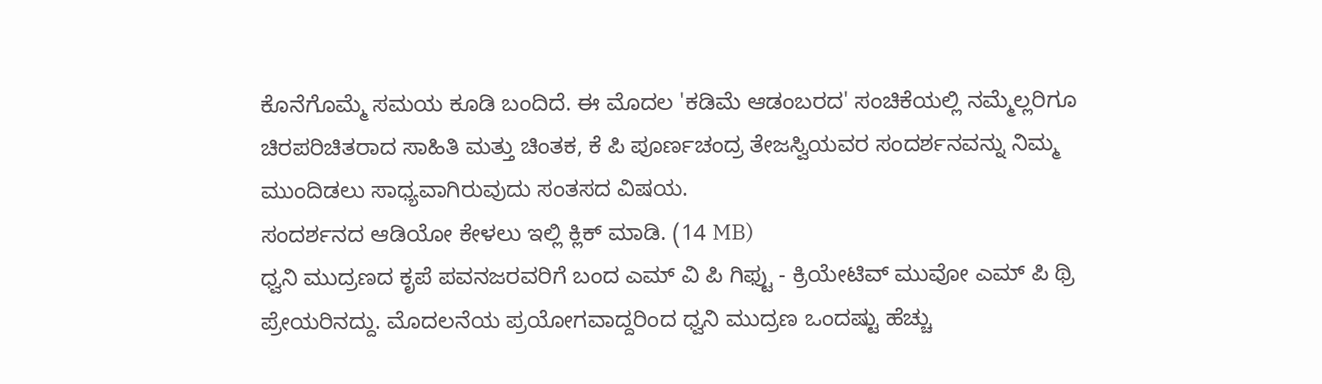ಕೊನೆಗೊಮ್ಮೆ ಸಮಯ ಕೂಡಿ ಬಂದಿದೆ. ಈ ಮೊದಲ 'ಕಡಿಮೆ ಆಡಂಬರದ' ಸಂಚಿಕೆಯಲ್ಲಿ ನಮ್ಮೆಲ್ಲರಿಗೂ ಚಿರಪರಿಚಿತರಾದ ಸಾಹಿತಿ ಮತ್ತು ಚಿಂತಕ, ಕೆ ಪಿ ಪೂರ್ಣಚಂದ್ರ ತೇಜಸ್ವಿಯವರ ಸಂದರ್ಶನವನ್ನು ನಿಮ್ಮ ಮುಂದಿಡಲು ಸಾಧ್ಯವಾಗಿರುವುದು ಸಂತಸದ ವಿಷಯ.
ಸಂದರ್ಶನದ ಆಡಿಯೋ ಕೇಳಲು ಇಲ್ಲಿ ಕ್ಲಿಕ್ ಮಾಡಿ. (14 MB)
ಧ್ವನಿ ಮುದ್ರಣದ ಕೃಪೆ ಪವನಜರವರಿಗೆ ಬಂದ ಎಮ್ ವಿ ಪಿ ಗಿಫ್ಟು - ಕ್ರಿಯೇಟಿವ್ ಮುವೋ ಎಮ್ ಪಿ ಥ್ರಿ ಪ್ರೇಯರಿನದ್ದು. ಮೊದಲನೆಯ ಪ್ರಯೋಗವಾದ್ದರಿಂದ ಧ್ವನಿ ಮುದ್ರಣ ಒಂದಷ್ಟು ಹೆಚ್ಚು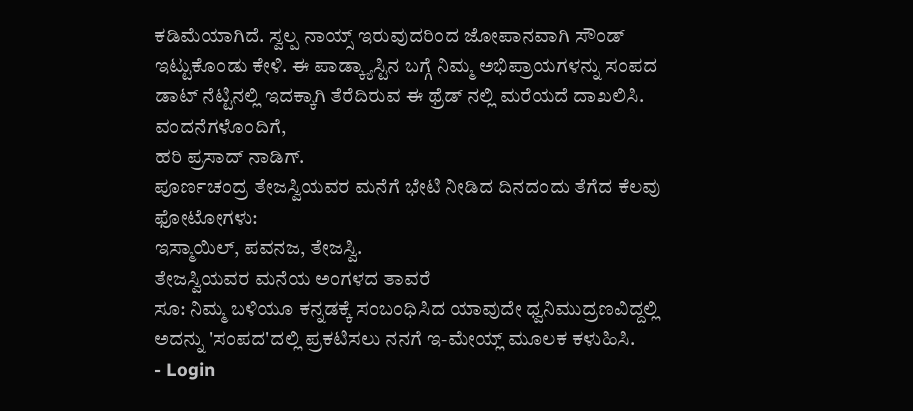ಕಡಿಮೆಯಾಗಿದೆ. ಸ್ವಲ್ಪ ನಾಯ್ಸ್ ಇರುವುದರಿಂದ ಜೋಪಾನವಾಗಿ ಸೌಂಡ್ ಇಟ್ಟುಕೊಂಡು ಕೇಳಿ. ಈ ಪಾಡ್ಕ್ಯಾಸ್ಟಿನ ಬಗ್ಗೆ ನಿಮ್ಮ ಅಭಿಪ್ರಾಯಗಳನ್ನು ಸಂಪದ ಡಾಟ್ ನೆಟ್ಟಿನಲ್ಲಿ ಇದಕ್ಕಾಗಿ ತೆರೆದಿರುವ ಈ ಥ್ರೆಡ್ ನಲ್ಲಿ ಮರೆಯದೆ ದಾಖಲಿಸಿ. ವಂದನೆಗಳೊಂದಿಗೆ,
ಹರಿ ಪ್ರಸಾದ್ ನಾಡಿಗ್.
ಪೂರ್ಣಚಂದ್ರ ತೇಜಸ್ವಿಯವರ ಮನೆಗೆ ಭೇಟಿ ನೀಡಿದ ದಿನದಂದು ತೆಗೆದ ಕೆಲವು ಫೋಟೋಗಳು:
ಇಸ್ಮಾಯಿಲ್, ಪವನಜ, ತೇಜಸ್ವಿ.
ತೇಜಸ್ವಿಯವರ ಮನೆಯ ಅಂಗಳದ ತಾವರೆ
ಸೂ: ನಿಮ್ಮ ಬಳಿಯೂ ಕನ್ನಡಕ್ಕೆ ಸಂಬಂಧಿಸಿದ ಯಾವುದೇ ಧ್ವನಿಮುದ್ರಣವಿದ್ದಲ್ಲಿ ಅದನ್ನು 'ಸಂಪದ'ದಲ್ಲಿ ಪ್ರಕಟಿಸಲು ನನಗೆ ಇ-ಮೇಯ್ಲ್ ಮೂಲಕ ಕಳುಹಿಸಿ.
- Login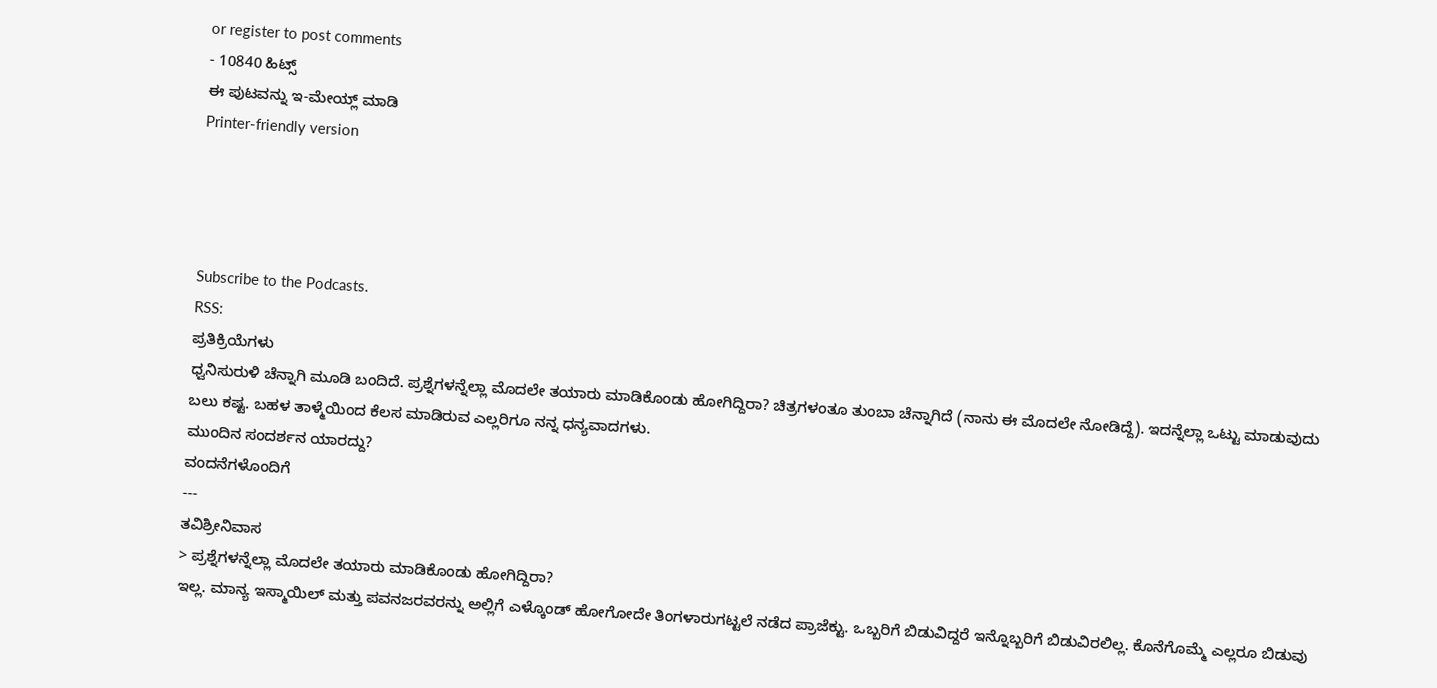or register to post comments
- 10840 ಹಿಟ್ಸ್
ಈ ಪುಟವನ್ನು ಇ-ಮೇಯ್ಲ್ ಮಾಡಿ
Printer-friendly version




Subscribe to the Podcasts.
RSS:
ಪ್ರತಿಕ್ರಿಯೆಗಳು
ಧ್ವನಿಸುರುಳಿ ಚೆನ್ನಾಗಿ ಮೂಡಿ ಬಂದಿದೆ. ಪ್ರಶ್ನೆಗಳನ್ನೆಲ್ಲಾ ಮೊದಲೇ ತಯಾರು ಮಾಡಿಕೊಂಡು ಹೋಗಿದ್ದಿರಾ? ಚಿತ್ರಗಳಂತೂ ತುಂಬಾ ಚೆನ್ನಾಗಿದೆ (ನಾನು ಈ ಮೊದಲೇ ನೋಡಿದ್ದೆ). ಇದನ್ನೆಲ್ಲಾ ಒಟ್ಟು ಮಾಡುವುದು ಬಲು ಕಷ್ಟ. ಬಹಳ ತಾಳ್ಮೆಯಿಂದ ಕೆಲಸ ಮಾಡಿರುವ ಎಲ್ಲರಿಗೂ ನನ್ನ ಧನ್ಯವಾದಗಳು.
ಮುಂದಿನ ಸಂದರ್ಶನ ಯಾರದ್ದು?
ವಂದನೆಗಳೊಂದಿಗೆ
---
ತವಿಶ್ರೀನಿವಾಸ
> ಪ್ರಶ್ನೆಗಳನ್ನೆಲ್ಲಾ ಮೊದಲೇ ತಯಾರು ಮಾಡಿಕೊಂಡು ಹೋಗಿದ್ದಿರಾ?
ಇಲ್ಲ. ಮಾನ್ಯ ಇಸ್ಮಾಯಿಲ್ ಮತ್ತು ಪವನಜರವರನ್ನು ಅಲ್ಲಿಗೆ ಎಳ್ಕೊಂಡ್ ಹೋಗೋದೇ ತಿಂಗಳಾರುಗಟ್ಟಲೆ ನಡೆದ ಪ್ರಾಜೆಕ್ಟು. ಒಬ್ಬರಿಗೆ ಬಿಡುವಿದ್ದರೆ ಇನ್ನೊಬ್ಬರಿಗೆ ಬಿಡುವಿರಲಿಲ್ಲ. ಕೊನೆಗೊಮ್ಮೆ ಎಲ್ಲರೂ ಬಿಡುವು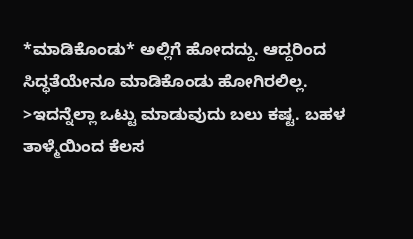*ಮಾಡಿಕೊಂಡು* ಅಲ್ಲಿಗೆ ಹೋದದ್ದು. ಆದ್ದರಿಂದ ಸಿದ್ಧತೆಯೇನೂ ಮಾಡಿಕೊಂಡು ಹೋಗಿರಲಿಲ್ಲ.
>ಇದನ್ನೆಲ್ಲಾ ಒಟ್ಟು ಮಾಡುವುದು ಬಲು ಕಷ್ಟ. ಬಹಳ ತಾಳ್ಮೆಯಿಂದ ಕೆಲಸ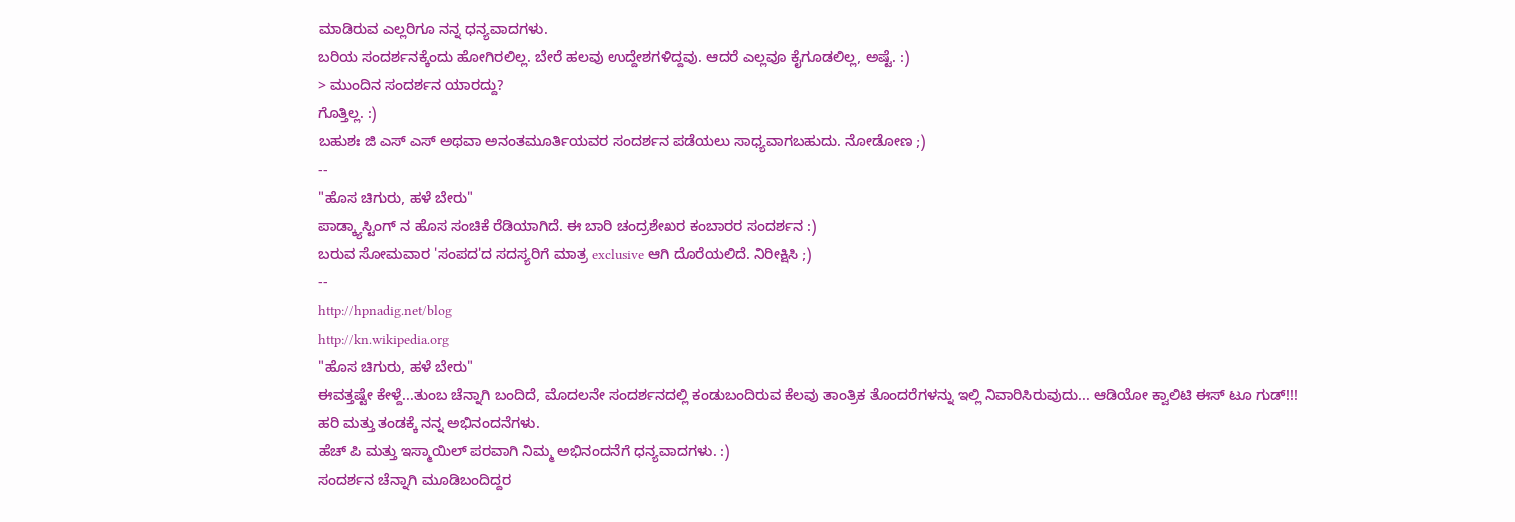ಮಾಡಿರುವ ಎಲ್ಲರಿಗೂ ನನ್ನ ಧನ್ಯವಾದಗಳು.
ಬರಿಯ ಸಂದರ್ಶನಕ್ಕೆಂದು ಹೋಗಿರಲಿಲ್ಲ. ಬೇರೆ ಹಲವು ಉದ್ದೇಶಗಳಿದ್ದವು. ಆದರೆ ಎಲ್ಲವೂ ಕೈಗೂಡಲಿಲ್ಲ, ಅಷ್ಟೆ. :)
> ಮುಂದಿನ ಸಂದರ್ಶನ ಯಾರದ್ದು?
ಗೊತ್ತಿಲ್ಲ. :)
ಬಹುಶಃ ಜಿ ಎಸ್ ಎಸ್ ಅಥವಾ ಅನಂತಮೂರ್ತಿಯವರ ಸಂದರ್ಶನ ಪಡೆಯಲು ಸಾಧ್ಯವಾಗಬಹುದು. ನೋಡೋಣ ;)
--
"ಹೊಸ ಚಿಗುರು, ಹಳೆ ಬೇರು"
ಪಾಡ್ಕ್ಯಾಸ್ಟಿಂಗ್ ನ ಹೊಸ ಸಂಚಿಕೆ ರೆಡಿಯಾಗಿದೆ. ಈ ಬಾರಿ ಚಂದ್ರಶೇಖರ ಕಂಬಾರರ ಸಂದರ್ಶನ :)
ಬರುವ ಸೋಮವಾರ 'ಸಂಪದ'ದ ಸದಸ್ಯರಿಗೆ ಮಾತ್ರ exclusive ಆಗಿ ದೊರೆಯಲಿದೆ. ನಿರೀಕ್ಷಿಸಿ ;)
--
http://hpnadig.net/blog
http://kn.wikipedia.org
"ಹೊಸ ಚಿಗುರು, ಹಳೆ ಬೇರು"
ಈವತ್ತಷ್ಟೇ ಕೇಳ್ದೆ...ತುಂಬ ಚೆನ್ನಾಗಿ ಬಂದಿದೆ, ಮೊದಲನೇ ಸಂದರ್ಶನದಲ್ಲಿ ಕಂಡುಬಂದಿರುವ ಕೆಲವು ತಾಂತ್ರಿಕ ತೊಂದರೆಗಳನ್ನು ಇಲ್ಲಿ ನಿವಾರಿಸಿರುವುದು... ಆಡಿಯೋ ಕ್ವಾಲಿಟಿ ಈಸ್ ಟೂ ಗುಡ್!!!
ಹರಿ ಮತ್ತು ತಂಡಕ್ಕೆ ನನ್ನ ಅಭಿನಂದನೆಗಳು.
ಹೆಚ್ ಪಿ ಮತ್ತು ಇಸ್ಮಾಯಿಲ್ ಪರವಾಗಿ ನಿಮ್ಮ ಅಭಿನಂದನೆಗೆ ಧನ್ಯವಾದಗಳು. :)
ಸಂದರ್ಶನ ಚೆನ್ನಾಗಿ ಮೂಡಿಬಂದಿದ್ದರ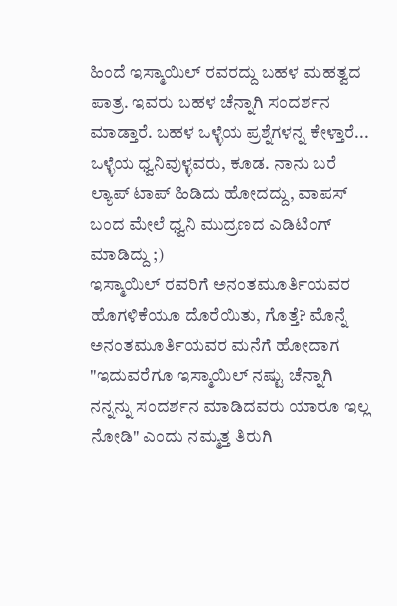ಹಿಂದೆ ಇಸ್ಮಾಯಿಲ್ ರವರದ್ದು ಬಹಳ ಮಹತ್ವದ ಪಾತ್ರ. ಇವರು ಬಹಳ ಚೆನ್ನಾಗಿ ಸಂದರ್ಶನ ಮಾಡ್ತಾರೆ. ಬಹಳ ಒಳ್ಳೆಯ ಪ್ರಶ್ನೆಗಳನ್ನ ಕೇಳ್ತಾರೆ... ಒಳ್ಳೆಯ ಧ್ವನಿವುಳ್ಳವರು, ಕೂಡ. ನಾನು ಬರೆ ಲ್ಯಾಪ್ ಟಾಪ್ ಹಿಡಿದು ಹೋದದ್ದು, ವಾಪಸ್ ಬಂದ ಮೇಲೆ ಧ್ವನಿ ಮುದ್ರಣದ ಎಡಿಟಿಂಗ್ ಮಾಡಿದ್ದು ;)
ಇಸ್ಮಾಯಿಲ್ ರವರಿಗೆ ಅನಂತಮೂರ್ತಿಯವರ ಹೊಗಳಿಕೆಯೂ ದೊರೆಯಿತು, ಗೊತ್ತೆ? ಮೊನ್ನೆ ಅನಂತಮೂರ್ತಿಯವರ ಮನೆಗೆ ಹೋದಾಗ "ಇದುವರೆಗೂ ಇಸ್ಮಾಯಿಲ್ ನಷ್ಟು ಚೆನ್ನಾಗಿ ನನ್ನನ್ನು ಸಂದರ್ಶನ ಮಾಡಿದವರು ಯಾರೂ ಇಲ್ಲ ನೋಡಿ" ಎಂದು ನಮ್ಮತ್ತ ತಿರುಗಿ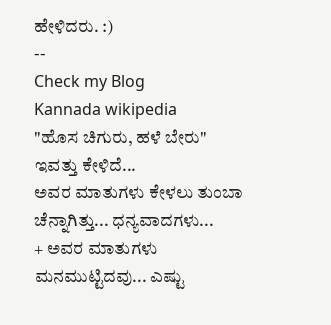ಹೇಳಿದರು. :)
--
Check my Blog
Kannada wikipedia
"ಹೊಸ ಚಿಗುರು, ಹಳೆ ಬೇರು"
ಇವತ್ತು ಕೇಳಿದೆ...
ಅವರ ಮಾತುಗಳು ಕೇಳಲು ತುಂಬಾ ಚೆನ್ನಾಗಿತ್ತು... ಧನ್ಯವಾದಗಳು...
+ ಅವರ ಮಾತುಗಳು ಮನಮುಟ್ಟಿದವು... ಎಷ್ಟು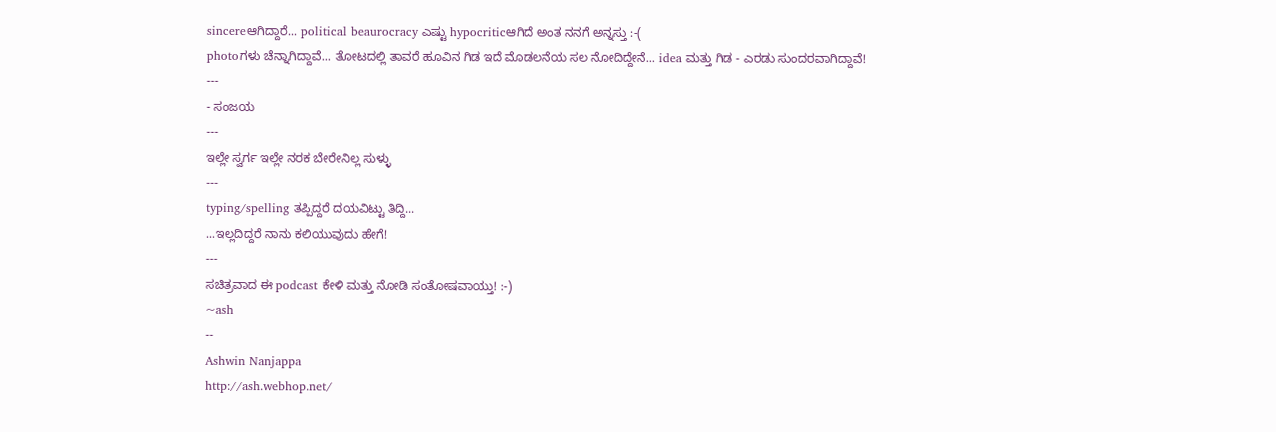sincereಆಗಿದ್ದಾರೆ... political beaurocracy ಎಷ್ಟು hypocriticಆಗಿದೆ ಅಂತ ನನಗೆ ಅನ್ನಸ್ತು :-(
photoಗಳು ಚೆನ್ನಾಗಿದ್ದಾವೆ... ತೋಟದಲ್ಲಿ ತಾವರೆ ಹೂವಿನ ಗಿಡ ಇದೆ ಮೊಡಲನೆಯ ಸಲ ನೋದಿದ್ದೇನೆ... idea ಮತ್ತು ಗಿಡ - ಎರಡು ಸುಂದರವಾಗಿದ್ದಾವೆ!
---
- ಸಂಜಯ
---
ಇಲ್ಲೇ ಸ್ವರ್ಗ ಇಲ್ಲೇ ನರಕ ಬೇರೇನಿಲ್ಲ ಸುಳ್ಳು
---
typing/spelling ತಪ್ಪಿದ್ದರೆ ದಯವಿಟ್ಟು ತಿದ್ದಿ...
...ಇಲ್ಲದಿದ್ದರೆ ನಾನು ಕಲಿಯುವುದು ಹೇಗೆ!
---
ಸಚಿತ್ರವಾದ ಈ podcast ಕೇಳಿ ಮತ್ತು ನೋಡಿ ಸಂತೋಷವಾಯ್ತು! :-)
~ash
--
Ashwin Nanjappa
http://ash.webhop.net/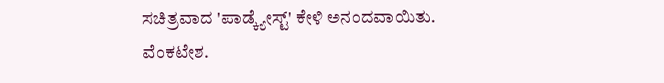ಸಚಿತ್ರವಾದ 'ಪಾಡ್ಕ್ಯೇಸ್ಟ್' ಕೇಳಿ ಅನಂದವಾಯಿತು.
ವೆಂಕಟೇಶ.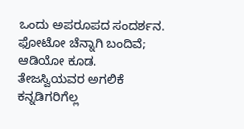ಒಂದು ಅಪರೂಪದ ಸಂದರ್ಶನ. ಫೋಟೋ ಚೆನ್ನಾಗಿ ಬಂದಿವೆ;
ಆಡಿಯೋ ಕೂಡ.
ತೇಜಸ್ವಿಯವರ ಅಗಲಿಕೆ ಕನ್ನಡಿಗರಿಗೆಲ್ಲ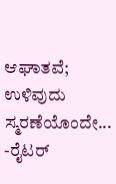ಆಘಾತವೆ; ಉಳಿವುದು ಸ್ಮರಣೆಯೊಂದೇ...
-ರೈಟರ್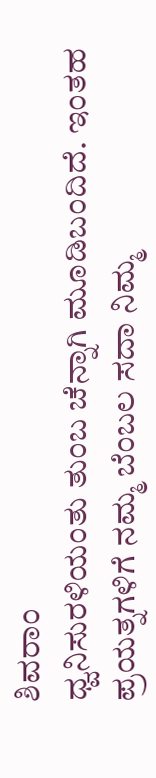ಶಿವರಾಂ
ಧ್ವನಿಸುರಳಿಯಂತು ತುಂಬ ಚೆನ್ನಾಗಿ ಮೂಡಿಬಂದಿದೆ. ಇಂತಹ ಪ್ರಯತ್ನಗಳಿಗೆ ನಮ್ಮ ಬೆಂಬಲ ಸದಾ ನಿಮ್ಮ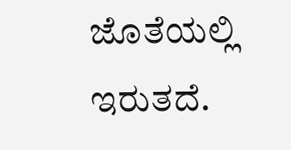ಜೊತೆಯಲ್ಲಿ ಇರುತದೆ.